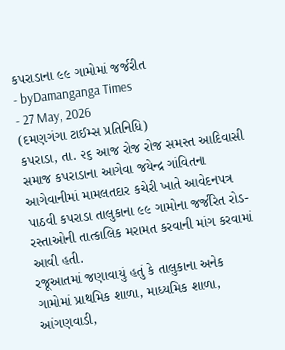કપરાડાના ૯૯ ગામોમાં જર્જરીત
- byDamanganga Times
- 27 May, 2026
(દમણગંગા ટાઈમ્સ પ્રતિનિધિ)
કપરાડા, તા. ૨૬ આજ રોજ રોજ સમસ્ત આદિવાસી સમાજ કપરાડાના આગેવા જયેન્દ્ર ગાંવિતના આગેવાનીમાં મામલતદાર કચેરી ખાતે આવેદનપત્ર પાઠવી કપરાડા તાલુકાના ૯૯ ગામોના જર્જરિત રોડ-રસ્તાઓની તાત્કાલિક મરામત કરવાની માંગ કરવામાં આવી હતી.
રજૂઆતમાં જણાવાયું હતું કે તાલુકાના અનેક ગામોમાં પ્રાથમિક શાળા, માધ્યમિક શાળા, આંગણવાડી,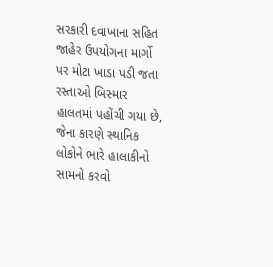સરકારી દવાખાના સહિત જાહેર ઉપયોગના માર્ગો પર મોટા ખાડા પડી જતા રસ્તાઓ બિસ્માર હાલતમાં પહોંચી ગયા છે, જેના કારણે સ્થાનિક લોકોને ભારે હાલાકીનો સામનો કરવો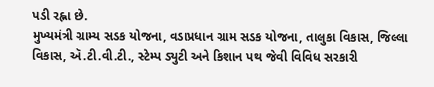પડી રહ્ના છે.
મુખ્યમંત્રી ગ્રામ્ય સડક યોજના, વડાપ્રધાન ગ્રામ સડક યોજના, તાલુકા વિકાસ, જિલ્લા વિકાસ, ઍ.ટી.વી.ટી., સ્ટેમ્પ ડ્યુટી અને કિશાન પથ જેવી વિવિધ સરકારી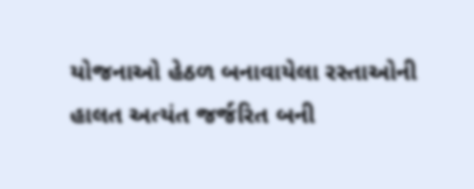યોજનાઓ હેઠળ બનાવાયેલા રસ્તાઓની હાલત અત્યંત જર્જરિત બની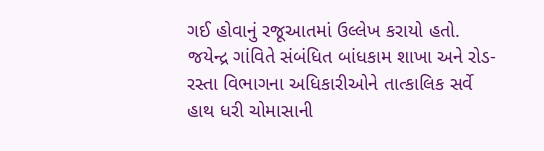ગઈ હોવાનું રજૂઆતમાં ઉલ્લેખ કરાયો હતો.
જયેન્દ્ર ગાંવિતે સંબંધિત બાંધકામ શાખા અને રોડ-રસ્તા વિભાગના અધિકારીઓને તાત્કાલિક સર્વે હાથ ધરી ચોમાસાની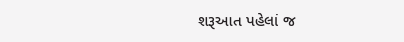શરૂઆત પહેલાં જ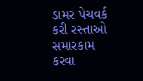ડામર પેચવર્ક કરી રસ્તાઓ સમારકામ કરવા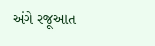અંગે રજૂઆત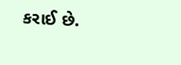કરાઈ છે.